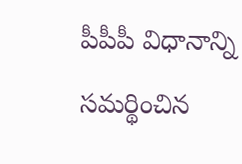పీపీపీ విధానాన్ని సమర్థించిన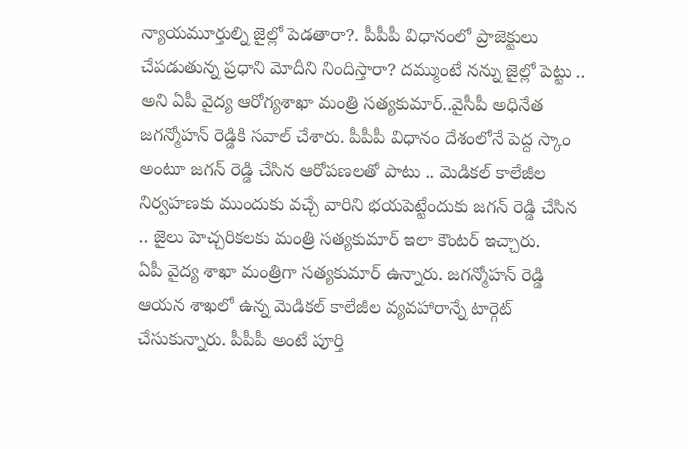న్యాయమూర్తుల్ని జైల్లో పెడతారా?. పీపీపీ విధానంలో ప్రాజెక్టులు చేపడుతున్న ప్రధాని మోదీని నిందిస్తారా? దమ్ముంటే నన్ను జైల్లో పెట్టు .. అని ఏపీ వైద్య ఆరోగ్యశాఖా మంత్రి సత్యకుమార్..వైసీపీ అధినేత జగన్మోహన్ రెడ్డికి సవాల్ చేశారు. పీపీపీ విధానం దేశంలోనే పెద్ద స్కాం అంటూ జగన్ రెడ్డి చేసిన ఆరోపణలతో పాటు .. మెడికల్ కాలేజీల నిర్వహణకు ముందుకు వచ్చే వారిని భయపెట్టేందుకు జగన్ రెడ్డి చేసిన .. జైలు హెచ్చరికలకు మంత్రి సత్యకుమార్ ఇలా కౌంటర్ ఇచ్చారు.
ఏపీ వైద్య శాఖా మంత్రిగా సత్యకుమార్ ఉన్నారు. జగన్మోహన్ రెడ్డి ఆయన శాఖలో ఉన్న మెడికల్ కాలేజీల వ్యవహారాన్నే టార్గెట్ చేసుకున్నారు. పీపీపీ అంటే పూర్తి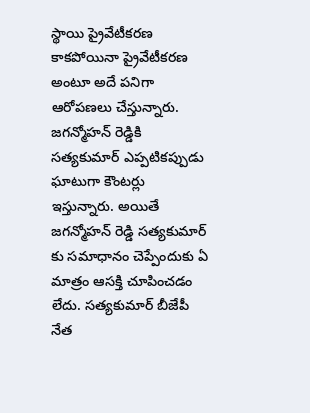స్థాయి ప్రైవేటీకరణ కాకపోయినా ప్రైవేటీకరణ అంటూ అదే పనిగా ఆరోపణలు చేస్తున్నారు. జగన్మోహన్ రెడ్డికి సత్యకుమార్ ఎప్పటికప్పుడు ఘాటుగా కౌంటర్లు ఇస్తున్నారు. అయితే జగన్మోహన్ రెడ్డి సత్యకుమార్ కు సమాధానం చెప్పేందుకు ఏ మాత్రం ఆసక్తి చూపించడం లేదు. సత్యకుమార్ బీజేపీ నేత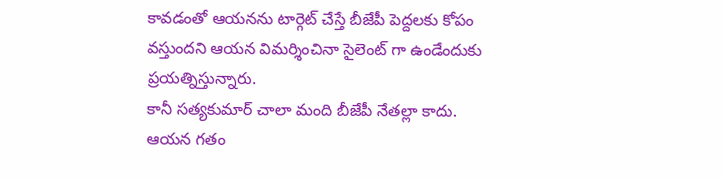కావడంతో ఆయనను టార్గెట్ చేస్తే బీజేపీ పెద్దలకు కోపం వస్తుందని ఆయన విమర్శించినా సైలెంట్ గా ఉండేందుకు ప్రయత్నిస్తున్నారు.
కానీ సత్యకుమార్ చాలా మంది బీజేపీ నేతల్లా కాదు. ఆయన గతం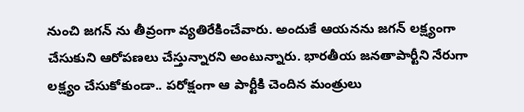నుంచి జగన్ ను తీవ్రంగా వ్యతిరేకించేవారు. అందుకే ఆయనను జగన్ లక్ష్యంగా చేసుకుని ఆరోపణలు చేస్తున్నారని అంటున్నారు. భారతీయ జనతాపార్టీని నేరుగా లక్ష్యం చేసుకోకుండా.. పరోక్షంగా ఆ పార్టీకి చెందిన మంత్రులు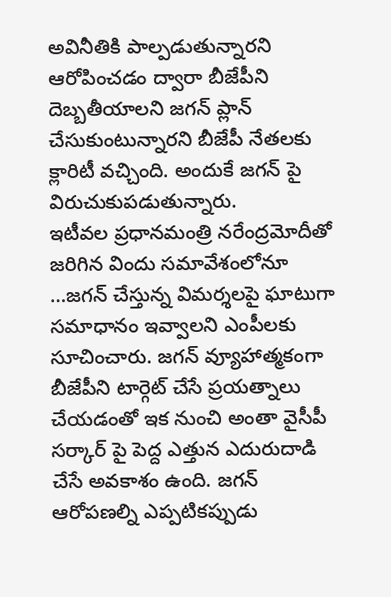అవినీతికి పాల్పడుతున్నారని ఆరోపించడం ద్వారా బీజేపీని దెబ్బతీయాలని జగన్ ప్లాన్ చేసుకుంటున్నారని బీజేపీ నేతలకు క్లారిటీ వచ్చింది. అందుకే జగన్ పై విరుచుకుపడుతున్నారు.
ఇటీవల ప్రధానమంత్రి నరేంద్రమోదీతో జరిగిన విందు సమావేశంలోనూ …జగన్ చేస్తున్న విమర్శలపై ఘాటుగా సమాధానం ఇవ్వాలని ఎంపీలకు సూచించారు. జగన్ వ్యూహాత్మకంగా బీజేపీని టార్గెట్ చేసే ప్రయత్నాలు చేయడంతో ఇక నుంచి అంతా వైసీపీ సర్కార్ పై పెద్ద ఎత్తున ఎదురుదాడి చేసే అవకాశం ఉంది. జగన్ ఆరోపణల్ని ఎప్పటికప్పుడు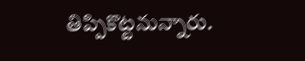తిప్పికొట్టనున్నారు.